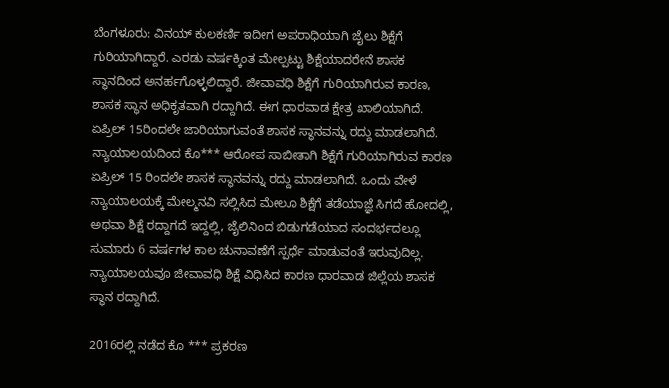ಬೆಂಗಳೂರು: ವಿನಯ್ ಕುಲಕರ್ಣಿ ಇದೀಗ ಅಪರಾಧಿಯಾಗಿ ಜೈಲು ಶಿಕ್ಷೆಗೆ ಗುರಿಯಾಗಿದ್ದಾರೆ. ಎರಡು ವರ್ಷಕ್ಕಿಂತ ಮೇಲ್ಪಟ್ಟು ಶಿಕ್ಷೆಯಾದರೇನೆ ಶಾಸಕ ಸ್ಥಾನದಿಂದ ಅನರ್ಹಗೊಳ್ಳಲಿದ್ದಾರೆ. ಜೀವಾವಧಿ ಶಿಕ್ಷೆಗೆ ಗುರಿಯಾಗಿರುವ ಕಾರಣ, ಶಾಸಕ ಸ್ಥಾನ ಅಧಿಕೃತವಾಗಿ ರದ್ದಾಗಿದೆ. ಈಗ ಧಾರವಾಡ ಕ್ಷೇತ್ರ ಖಾಲಿಯಾಗಿದೆ. ಏಪ್ರಿಲ್ 15ರಿಂದಲೇ ಜಾರಿಯಾಗುವಂತೆ ಶಾಸಕ ಸ್ಥಾನವನ್ನು ರದ್ದು ಮಾಡಲಾಗಿದೆ.
ನ್ಯಾಯಾಲಯದಿಂದ ಕೊ*** ಆರೋಪ ಸಾಬೀತಾಗಿ ಶಿಕ್ಷೆಗೆ ಗುರಿಯಾಗಿರುವ ಕಾರಣ ಏಪ್ರಿಲ್ 15 ರಿಂದಲೇ ಶಾಸಕ ಸ್ಥಾನವನ್ನು ರದ್ದು ಮಾಡಲಾಗಿದೆ. ಒಂದು ವೇಳೆ ನ್ಯಾಯಾಲಯಕ್ಕೆ ಮೇಲ್ಮನವಿ ಸಲ್ಲಿಸಿದ ಮೇಲೂ ಶಿಕ್ಷೆಗೆ ತಡೆಯಾಜ್ಞೆ ಸಿಗದೆ ಹೋದಲ್ಲಿ, ಅಥವಾ ಶಿಕ್ಷೆ ರದ್ದಾಗದೆ ಇದ್ದಲ್ಲಿ, ಜೈಲಿನಿಂದ ಬಿಡುಗಡೆಯಾದ ಸಂದರ್ಭದಲ್ಲೂ ಸುಮಾರು 6 ವರ್ಷಗಳ ಕಾಲ ಚುನಾವಣೆಗೆ ಸ್ಪರ್ಧೆ ಮಾಡುವಂತೆ ಇರುವುದಿಲ್ಲ. ನ್ಯಾಯಾಲಯವೂ ಜೀವಾವಧಿ ಶಿಕ್ಷೆ ವಿಧಿಸಿದ ಕಾರಣ ಧಾರವಾಡ ಜಿಲ್ಲೆಯ ಶಾಸಕ ಸ್ಥಾನ ರದ್ದಾಗಿದೆ.

2016ರಲ್ಲಿ ನಡೆದ ಕೊ *** ಪ್ರಕರಣ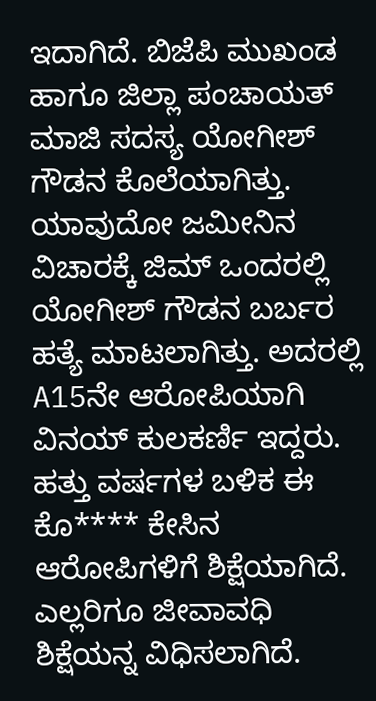ಇದಾಗಿದೆ. ಬಿಜೆಪಿ ಮುಖಂಡ ಹಾಗೂ ಜಿಲ್ಲಾ ಪಂಚಾಯತ್ ಮಾಜಿ ಸದಸ್ಯ ಯೋಗೀಶ್ ಗೌಡನ ಕೊಲೆಯಾಗಿತ್ತು. ಯಾವುದೋ ಜಮೀನಿನ ವಿಚಾರಕ್ಕೆ ಜಿಮ್ ಒಂದರಲ್ಲಿ ಯೋಗೀಶ್ ಗೌಡನ ಬರ್ಬರ ಹತ್ಯೆ ಮಾಟಲಾಗಿತ್ತು. ಅದರಲ್ಲಿ A15ನೇ ಆರೋಪಿಯಾಗಿ ವಿನಯ್ ಕುಲಕರ್ಣಿ ಇದ್ದರು. ಹತ್ತು ವರ್ಷಗಳ ಬಳಿಕ ಈ ಕೊ**** ಕೇಸಿನ ಆರೋಪಿಗಳಿಗೆ ಶಿಕ್ಷೆಯಾಗಿದೆ. ಎಲ್ಲರಿಗೂ ಜೀವಾವಧಿ ಶಿಕ್ಷೆಯನ್ನ ವಿಧಿಸಲಾಗಿದೆ.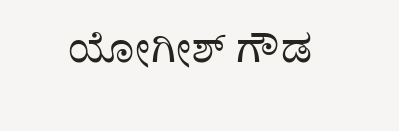ಯೋಗೀಶ್ ಗೌಡ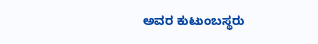ಅವರ ಕುಟುಂಬಸ್ಥರು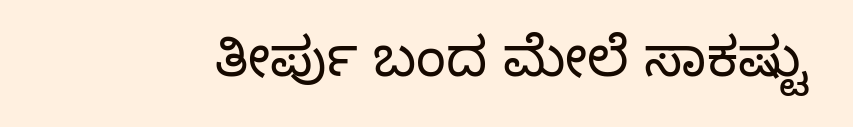ತೀರ್ಪು ಬಂದ ಮೇಲೆ ಸಾಕಷ್ಟು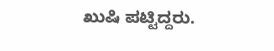ಖುಷಿ ಪಟ್ಟಿದ್ದರು.